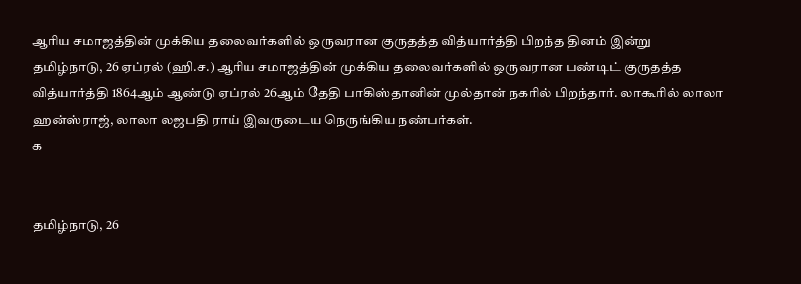ஆரிய சமாஜத்தின் முக்கிய தலைவர்களில் ஒருவரான குருதத்த வித்யார்த்தி பிறந்த தினம் இன்று
தமிழ்நாடு, 26 ஏப்ரல் (ஹி.ச.) ஆரிய சமாஜத்தின் முக்கிய தலைவர்களில் ஒருவரான பண்டிட் குருதத்த வித்யார்த்தி 1864ஆம் ஆண்டு ஏப்ரல் 26ஆம் தேதி பாகிஸ்தானின் முல்தான் நகரில் பிறந்தார். லாகூரில் லாலா ஹன்ஸ்ராஜ், லாலா லஜபதி ராய் இவருடைய நெருங்கிய நண்பர்கள்.
க


தமிழ்நாடு, 26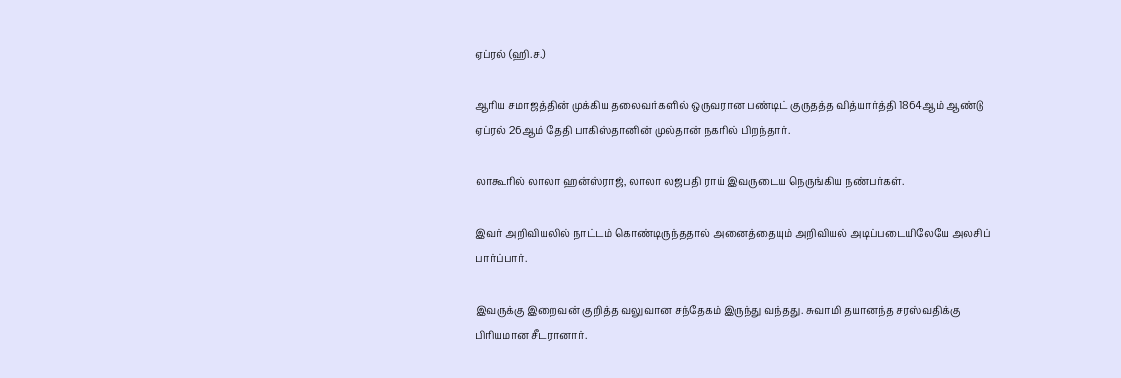ஏப்ரல் (ஹி.ச.)

ஆரிய சமாஜத்தின் முக்கிய தலைவர்களில் ஒருவரான பண்டிட் குருதத்த வித்யார்த்தி 1864ஆம் ஆண்டு ஏப்ரல் 26ஆம் தேதி பாகிஸ்தானின் முல்தான் நகரில் பிறந்தார்.

லாகூரில் லாலா ஹன்ஸ்ராஜ், லாலா லஜபதி ராய் இவருடைய நெருங்கிய நண்பர்கள்.

இவர் அறிவியலில் நாட்டம் கொண்டிருந்ததால் அனைத்தையும் அறிவியல் அடிப்படையிலேயே அலசிப் பார்ப்பார்.

இவருக்கு இறைவன் குறித்த வலுவான சந்தேகம் இருந்து வந்தது. சுவாமி தயானந்த சரஸ்வதிக்கு பிரியமான சீடரானார்.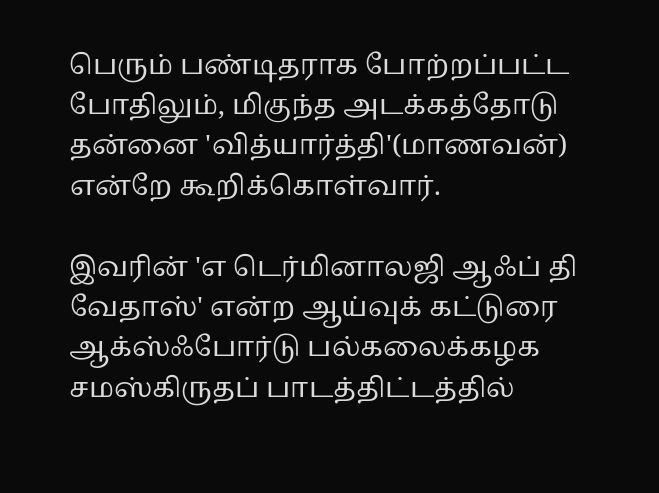பெரும் பண்டிதராக போற்றப்பட்ட போதிலும், மிகுந்த அடக்கத்தோடு தன்னை 'வித்யார்த்தி'(மாணவன்) என்றே கூறிக்கொள்வார்.

இவரின் 'எ டெர்மினாலஜி ஆஃப் தி வேதாஸ்' என்ற ஆய்வுக் கட்டுரை ஆக்ஸ்ஃபோர்டு பல்கலைக்கழக சமஸ்கிருதப் பாடத்திட்டத்தில்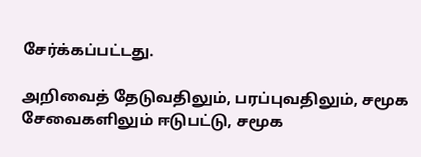சேர்க்கப்பட்டது.

அறிவைத் தேடுவதிலும், பரப்புவதிலும், சமூக சேவைகளிலும் ஈடுபட்டு, சமூக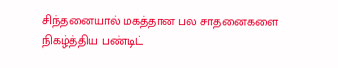சிந்தனையால் மகத்தான பல சாதனைகளை நிகழ்த்திய பண்டிட்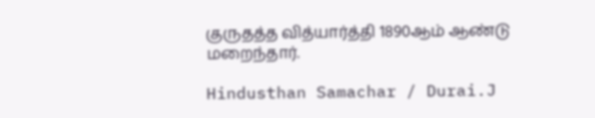குருதத்த வித்யார்த்தி 1890ஆம் ஆண்டு மறைந்தார்.

Hindusthan Samachar / Durai.J